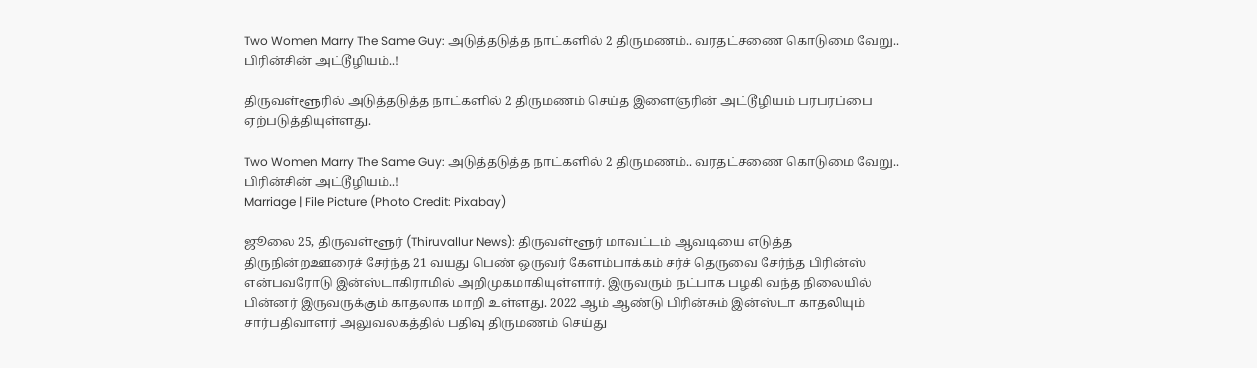Two Women Marry The Same Guy: அடுத்தடுத்த நாட்களில் 2 திருமணம்.. வரதட்சணை கொடுமை வேறு.. பிரின்சின் அட்டூழியம்..!

திருவள்ளூரில் அடுத்தடுத்த நாட்களில் 2 திருமணம் செய்த இளைஞரின் அட்டூழியம் பரபரப்பை ஏற்படுத்தியுள்ளது.

Two Women Marry The Same Guy: அடுத்தடுத்த நாட்களில் 2 திருமணம்.. வரதட்சணை கொடுமை வேறு.. பிரின்சின் அட்டூழியம்..!
Marriage | File Picture (Photo Credit: Pixabay)

ஜூலை 25, திருவள்ளூர் (Thiruvallur News): திருவள்ளூர் மாவட்டம் ஆவடியை எடுத்த திருநின்றஊரைச் சேர்ந்த 21 வயது பெண் ஒருவர் கேளம்பாக்கம் சர்ச் தெருவை சேர்ந்த பிரின்ஸ் என்பவரோடு இன்ஸ்டாகிராமில் அறிமுகமாகியுள்ளார். இருவரும் நட்பாக பழகி வந்த நிலையில் பின்னர் இருவருக்கும் காதலாக மாறி உள்ளது. 2022 ஆம் ஆண்டு பிரின்சும் இன்ஸ்டா காதலியும் சார்பதிவாளர் அலுவலகத்தில் பதிவு திருமணம் செய்து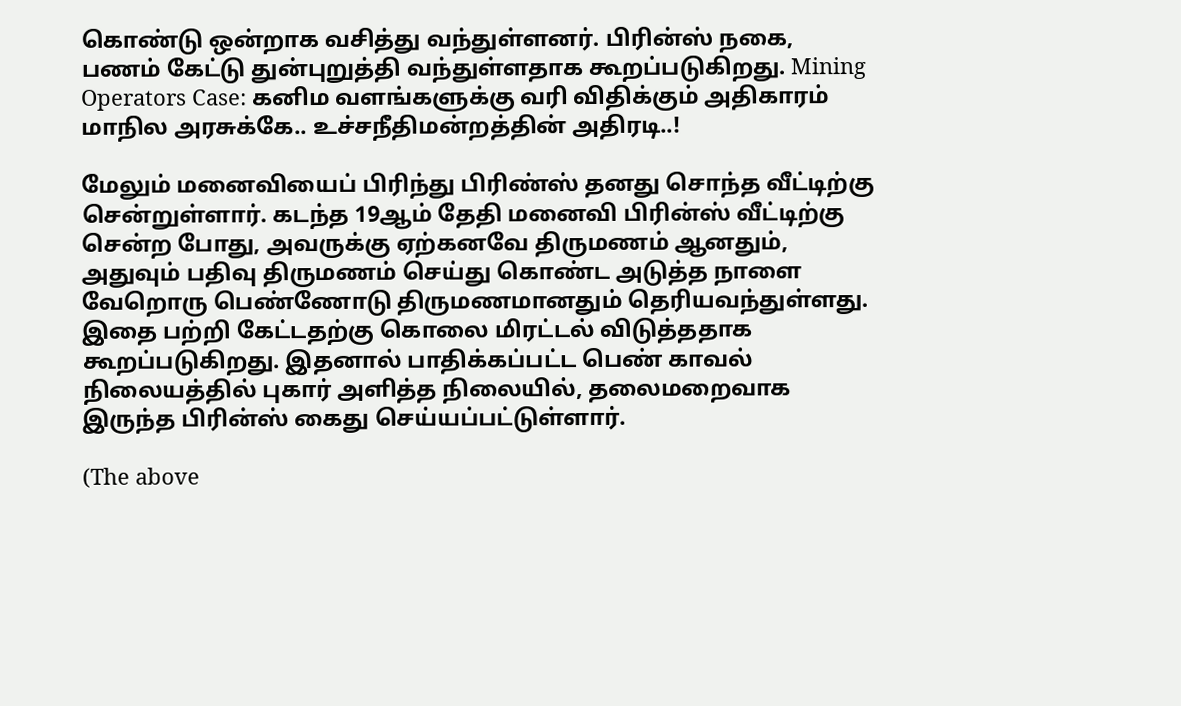கொண்டு ஒன்றாக வசித்து வந்துள்ளனர். பிரின்ஸ் நகை, பணம் கேட்டு துன்புறுத்தி வந்துள்ளதாக கூறப்படுகிறது. Mining Operators Case: கனிம வளங்களுக்கு வரி விதிக்கும் அதிகாரம் மாநில அரசுக்கே.. உச்சநீதிமன்றத்தின் அதிரடி..!

மேலும் மனைவியைப் பிரிந்து பிரிண்ஸ் தனது சொந்த வீட்டிற்கு சென்றுள்ளார். கடந்த 19ஆம் தேதி மனைவி பிரின்ஸ் வீட்டிற்கு சென்ற போது, அவருக்கு ஏற்கனவே திருமணம் ஆனதும், அதுவும் பதிவு திருமணம் செய்து கொண்ட அடுத்த நாளை வேறொரு பெண்ணோடு திருமணமானதும் தெரியவந்துள்ளது. இதை பற்றி கேட்டதற்கு கொலை மிரட்டல் விடுத்ததாக கூறப்படுகிறது. இதனால் பாதிக்கப்பட்ட பெண் காவல் நிலையத்தில் புகார் அளித்த நிலையில், தலைமறைவாக இருந்த பிரின்ஸ் கைது செய்யப்பட்டுள்ளார்.

(The above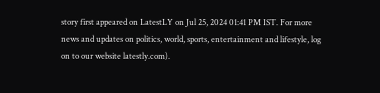story first appeared on LatestLY on Jul 25, 2024 01:41 PM IST. For more news and updates on politics, world, sports, entertainment and lifestyle, log on to our website latestly.com).